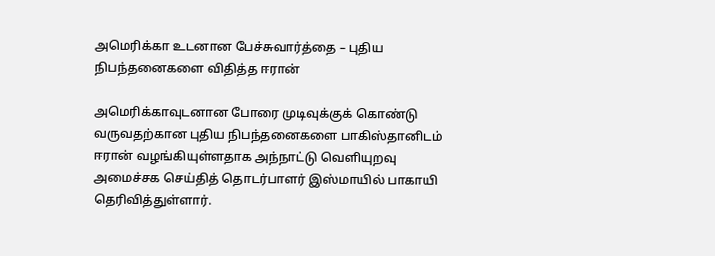அமெரிக்கா உடனான பேச்சுவார்த்தை – புதிய நிபந்தனைகளை விதித்த ஈரான்

அமெரிக்காவுடனான போரை முடிவுக்குக் கொண்டு வருவதற்கான புதிய நிபந்தனைகளை பாகிஸ்தானிடம் ஈரான் வழங்கியுள்ளதாக அந்நாட்டு வெளியுறவு அமைச்சக செய்தித் தொடர்பாளர் இஸ்மாயில் பாகாயி தெரிவித்துள்ளார்.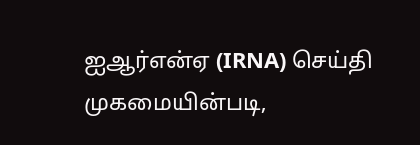ஐஆர்என்ஏ (IRNA) செய்தி முகமையின்படி,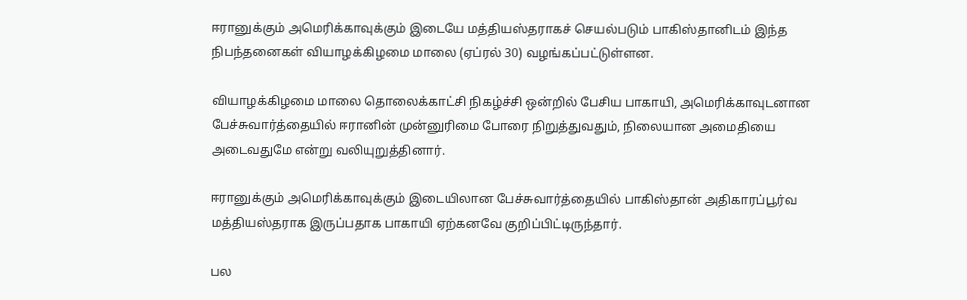ஈரானுக்கும் அமெரிக்காவுக்கும் இடையே மத்தியஸ்தராகச் செயல்படும் பாகிஸ்தானிடம் இந்த நிபந்தனைகள் வியாழக்கிழமை மாலை (ஏப்ரல் 30) வழங்கப்பட்டுள்ளன.

வியாழக்கிழமை மாலை தொலைக்காட்சி நிகழ்ச்சி ஒன்றில் பேசிய பாகாயி, அமெரிக்காவுடனான பேச்சுவார்த்தையில் ஈரானின் முன்னுரிமை போரை நிறுத்துவதும், நிலையான அமைதியை அடைவதுமே என்று வலியுறுத்தினார்.

ஈரானுக்கும் அமெரிக்காவுக்கும் இடையிலான பேச்சுவார்த்தையில் பாகிஸ்தான் அதிகாரப்பூர்வ மத்தியஸ்தராக இருப்பதாக பாகாயி ஏற்கனவே குறிப்பிட்டிருந்தார்.

பல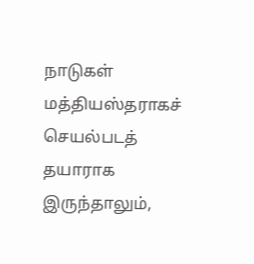நாடுகள் மத்தியஸ்தராகச் செயல்படத் தயாராக இருந்தாலும்,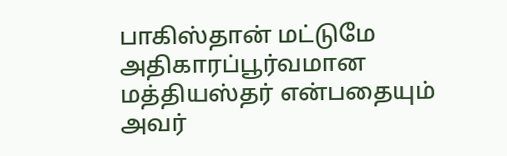பாகிஸ்தான் மட்டுமே அதிகாரப்பூர்வமான மத்தியஸ்தர் என்பதையும் அவர்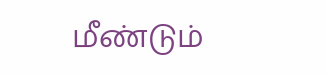மீண்டும்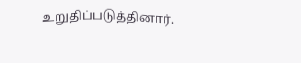உறுதிப்படுத்தினார்.